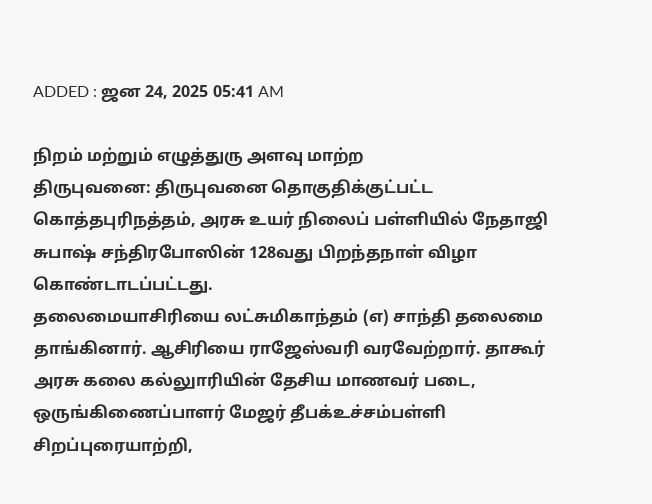ADDED : ஜன 24, 2025 05:41 AM

நிறம் மற்றும் எழுத்துரு அளவு மாற்ற
திருபுவனை: திருபுவனை தொகுதிக்குட்பட்ட கொத்தபுரிநத்தம், அரசு உயர் நிலைப் பள்ளியில் நேதாஜி சுபாஷ் சந்திரபோஸின் 128வது பிறந்தநாள் விழா கொண்டாடப்பட்டது.
தலைமையாசிரியை லட்சுமிகாந்தம் (எ) சாந்தி தலைமை தாங்கினார். ஆசிரியை ராஜேஸ்வரி வரவேற்றார். தாகூர் அரசு கலை கல்லுாரியின் தேசிய மாணவர் படை, ஒருங்கிணைப்பாளர் மேஜர் தீபக்உச்சம்பள்ளி சிறப்புரையாற்றி,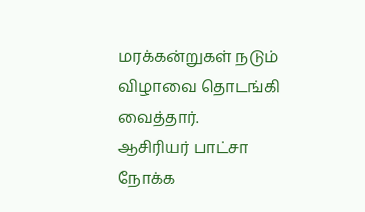மரக்கன்றுகள் நடும் விழாவை தொடங்கி வைத்தார்.
ஆசிரியர் பாட்சா நோக்க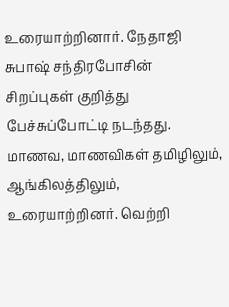உரையாற்றினார். நேதாஜி சுபாஷ் சந்திரபோசின் சிறப்புகள் குறித்து பேச்சுப்போட்டி நடந்தது. மாணவ, மாணவிகள் தமிழிலும், ஆங்கிலத்திலும், உரையாற்றினர். வெற்றி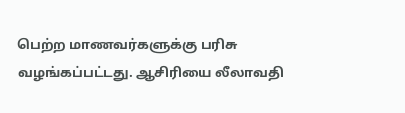பெற்ற மாணவர்களுக்கு பரிசு வழங்கப்பட்டது. ஆசிரியை லீலாவதி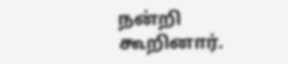நன்றி கூறினார்.